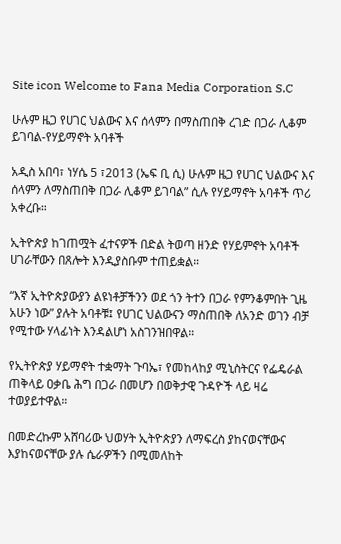Site icon Welcome to Fana Media Corporation S.C

ሁሉም ዜጋ የሀገር ህልውና እና ሰላምን በማስጠበቅ ረገድ በጋራ ሊቆም ይገባል-የሃይማኖት አባቶች

አዲስ አበባ፣ ነሃሴ 5 ፣2013 (ኤፍ ቢ ሲ) ሁሉም ዜጋ የሀገር ህልውና እና ሰላምን ለማስጠበቅ በጋራ ሊቆም ይገባል” ሲሉ የሃይማኖት አባቶች ጥሪ አቀረቡ።

ኢትዮጵያ ከገጠሟት ፈተናዎች በድል ትወጣ ዘንድ የሃይምኖት አባቶች ሀገራቸውን በጸሎት እንዲያስቡም ተጠይቋል።

“እኛ ኢትዮጵያውያን ልዩነቶቻችንን ወደ ጎን ትተን በጋራ የምንቆምበት ጊዜ አሁን ነው” ያሉት አባቶቹ፤ የሀገር ህልውናን ማስጠበቅ ለአንድ ወገን ብቻ የሚተው ሃላፊነት እንዳልሆነ አስገንዝበዋል።

የኢትዮጵያ ሃይማኖት ተቋማት ጉባኤ፣ የመከላከያ ሚኒስትርና የፌዴራል ጠቅላይ ዐቃቤ ሕግ በጋራ በመሆን በወቅታዊ ጉዳዮች ላይ ዛሬ ተወያይተዋል።

በመድረኩም አሸባሪው ህወሃት ኢትዮጵያን ለማፍረስ ያከናወናቸውና እያከናወናቸው ያሉ ሴራዎችን በሚመለከት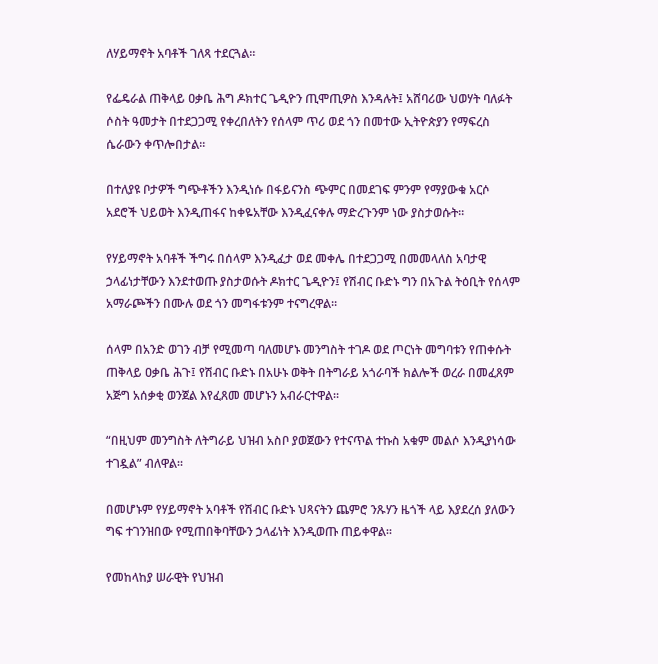ለሃይማኖት አባቶች ገለጻ ተደርጓል።

የፌዴራል ጠቅላይ ዐቃቤ ሕግ ዶክተር ጌዲዮን ጢሞጢዎስ እንዳሉት፤ አሸባሪው ህወሃት ባለፉት ሶስት ዓመታት በተደጋጋሚ የቀረበለትን የሰላም ጥሪ ወደ ጎን በመተው ኢትዮጵያን የማፍረስ ሴራውን ቀጥሎበታል።

በተለያዩ ቦታዎች ግጭቶችን እንዲነሱ በፋይናንስ ጭምር በመደገፍ ምንም የማያውቁ አርሶ አደሮች ህይወት እንዲጠፋና ከቀዬአቸው እንዲፈናቀሉ ማድረጉንም ነው ያስታወሱት።

የሃይማኖት አባቶች ችግሩ በሰላም እንዲፈታ ወደ መቀሌ በተደጋጋሚ በመመላለስ አባታዊ ኃላፊነታቸውን እንደተወጡ ያስታወሱት ዶክተር ጌዲዮን፤ የሽብር ቡድኑ ግን በአጉል ትዕቢት የሰላም አማራጮችን በሙሉ ወደ ጎን መግፋቱንም ተናግረዋል።

ሰላም በአንድ ወገን ብቻ የሚመጣ ባለመሆኑ መንግስት ተገዶ ወደ ጦርነት መግባቱን የጠቀሱት ጠቅላይ ዐቃቤ ሕጉ፤ የሽብር ቡድኑ በአሁኑ ወቅት በትግራይ አጎራባች ክልሎች ወረራ በመፈጸም አጅግ አሰቃቂ ወንጀል እየፈጸመ መሆኑን አብራርተዋል።

“በዚህም መንግስት ለትግራይ ህዝብ አስቦ ያወጀውን የተናጥል ተኩስ አቁም መልሶ እንዲያነሳው ተገዷል” ብለዋል።

በመሆኑም የሃይማኖት አባቶች የሽብር ቡድኑ ህጻናትን ጨምሮ ንጹሃን ዜጎች ላይ እያደረሰ ያለውን ግፍ ተገንዝበው የሚጠበቅባቸውን ኃላፊነት እንዲወጡ ጠይቀዋል።

የመከላከያ ሠራዊት የህዝብ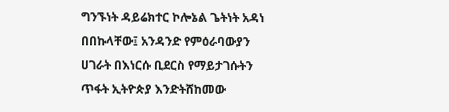ግንኙነት ዳይሬክተር ኮሎኔል ጌትነት አዳነ በበኩላቸው፤ አንዳንድ የምዕራባውያን ሀገራት በእነርሱ ቢደርስ የማይታገሱትን ጥፋት ኢትዮጵያ እንድትሸከመው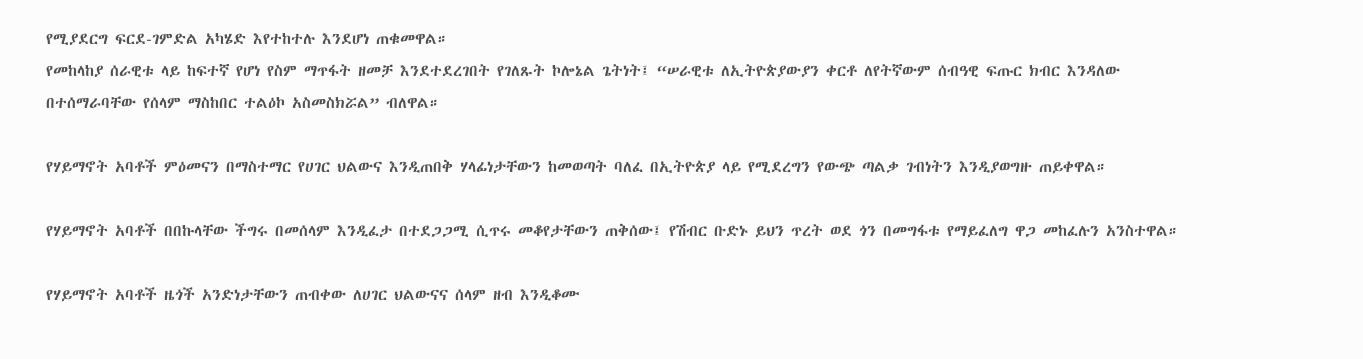የሚያደርግ ፍርደ-ገምድል አካሄድ እየተከተሉ እንደሆነ ጠቁመዋል።
የመከላከያ ሰራዊቱ ላይ ከፍተኛ የሆነ የስም ማጥፋት ዘመቻ እንደተደረገበት የገለጹት ኮሎኔል ጌትነት፤ “ሠራዊቱ ለኢትዮጵያውያን ቀርቶ ለየትኛውም ሰብዓዊ ፍጡር ክብር እንዳለው በተሰማራባቸው የሰላም ማስከበር ተልዕኮ አስመስክሯል” ብለዋል።

የሃይማኖት አባቶች ምዕመናን በማስተማር የሀገር ህልውና እንዲጠበቅ ሃላፊነታቸውን ከመወጣት ባለፈ በኢትዮጵያ ላይ የሚደረግን የውጭ ጣልቃ ገብነትን እንዲያወግዙ ጠይቀዋል።

የሃይማኖት አባቶች በበኩላቸው ችግሩ በመሰላም እንዲፈታ በተደጋጋሚ ሲጥሩ መቆየታቸውን ጠቅሰው፤ የሽብር ቡድኑ ይህን ጥረት ወደ ጎን በመግፋቱ የማይፈለግ ዋጋ መከፈሉን አንስተዋል።

የሃይማኖት አባቶች ዜጎች አንድነታቸውን ጠብቀው ለሀገር ህልውናና ሰላም ዘብ እንዲቆሙ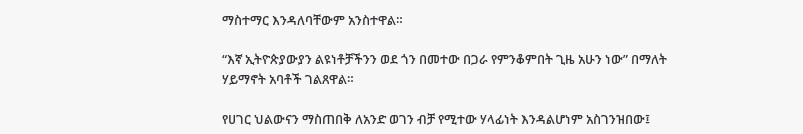ማስተማር እንዳለባቸውም አንስተዋል።

“እኛ ኢትዮጵያውያን ልዩነቶቻችንን ወደ ጎን በመተው በጋራ የምንቆምበት ጊዜ አሁን ነው” በማለት ሃይማኖት አባቶች ገልጸዋል።

የሀገር ህልውናን ማስጠበቅ ለአንድ ወገን ብቻ የሚተው ሃላፊነት እንዳልሆነም አስገንዝበው፤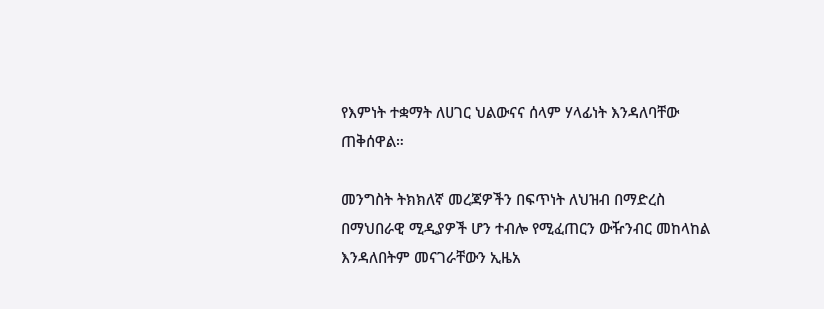የእምነት ተቋማት ለሀገር ህልውናና ሰላም ሃላፊነት እንዳለባቸው ጠቅሰዋል።

መንግስት ትክክለኛ መረጃዎችን በፍጥነት ለህዝብ በማድረስ በማህበራዊ ሚዲያዎች ሆን ተብሎ የሚፈጠርን ውዥንብር መከላከል እንዳለበትም መናገራቸውን ኢዜአ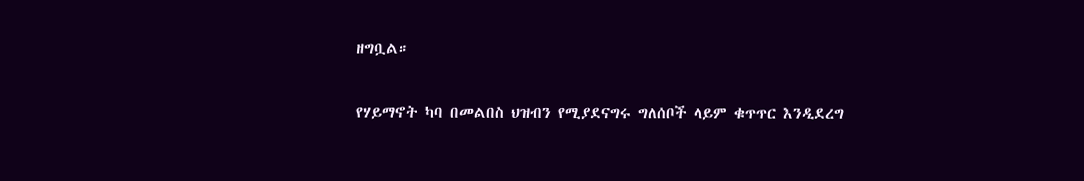ዘግቧል።

የሃይማኖት ካባ በመልበስ ህዝብን የሚያደናግሩ ግለሰቦች ላይም ቁጥጥር እንዲደረግ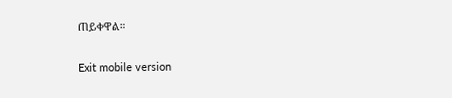ጠይቀዋል።

Exit mobile version